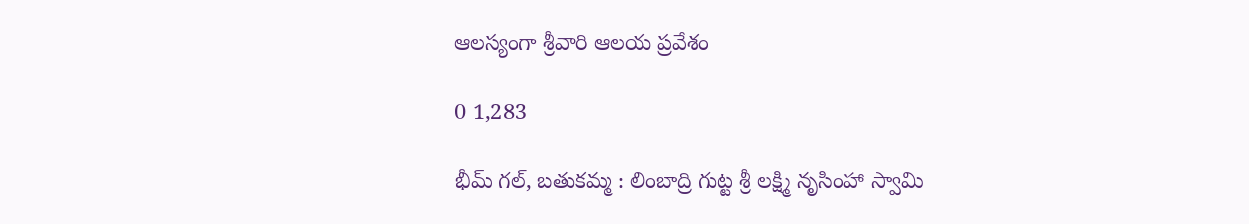ఆలస్యంగా శ్రీవారి ఆలయ ప్రవేశం

0 1,283

భీమ్ గల్, బతుకమ్మ : లింబాద్రి గుట్ట శ్రీ లక్ష్మి నృసింహా స్వామి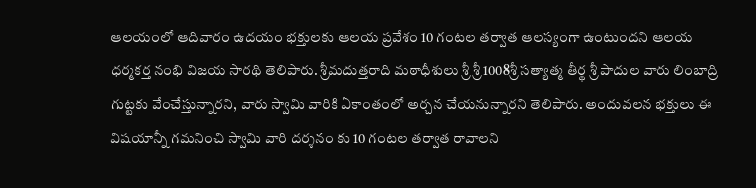ఆలయంలో ఆదివారం ఉదయం భక్తులకు ఆలయ ప్రవేశం 10 గంటల తర్వాత ఆలస్యంగా ఉంటుందని ఆలయ ధర్మకర్త నంభి విజయ సారథి తెలిపారు. శ్రీమదుత్తరాది మఠాధీశులు శ్రీ శ్రీ 1008శ్రీ సత్యాత్మ తీర్థ శ్రీ పాదుల వారు లింబాద్రి గుట్టకు వేంచేస్తున్నారని, వారు స్వామి వారికి ఏకాంతంలో అర్చన చేయనున్నారని తెలిపారు. అందువలన భక్తులు ఈ విషయాన్నీ గమనించి స్వామి వారి దర్శనం కు 10 గంటల తర్వాత రావాలని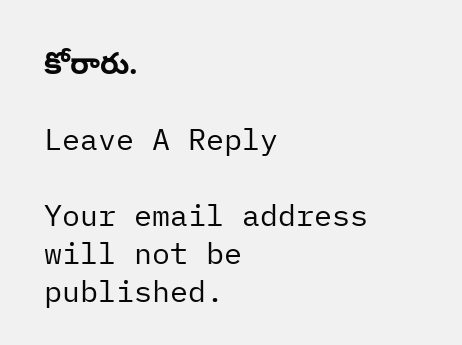కోరారు.

Leave A Reply

Your email address will not be published.